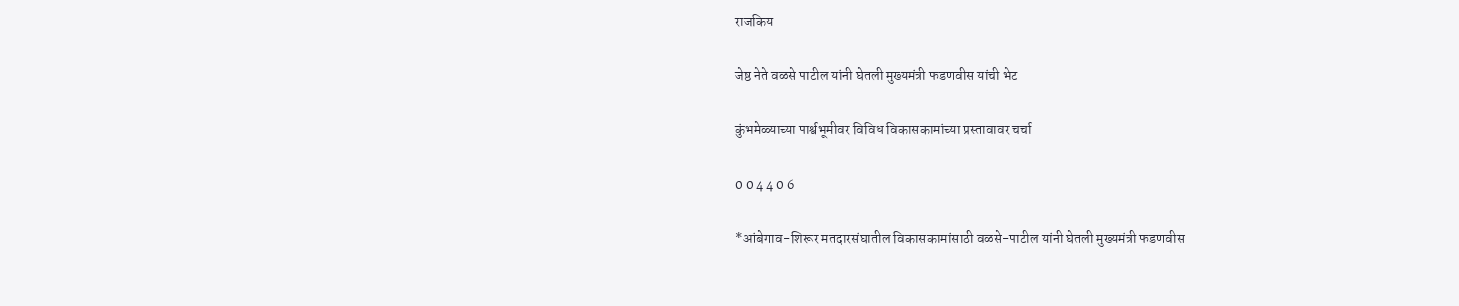राजकिय

जेष्ठ नेते वळसे पाटील यांनी घेतली मुख्यमंत्री फडणवीस यांची भेट

कुंभमेळ्याच्या पार्श्वभूमीवर विविध विकासकामांच्या प्रस्तावावर चर्चा

0 0 4 4 0 6

*आंबेगाव-शिरूर मतदारसंघातील विकासकामांसाठी वळसे-पाटील यांनी घेतली मुख्यमंत्री फडणवीस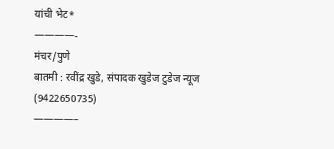यांची भेट*
————-
मंचर/पुणे
बातमी : रवींद्र खुडे, संपादक खुडेज टुडेज न्यूज (9422650735)
————–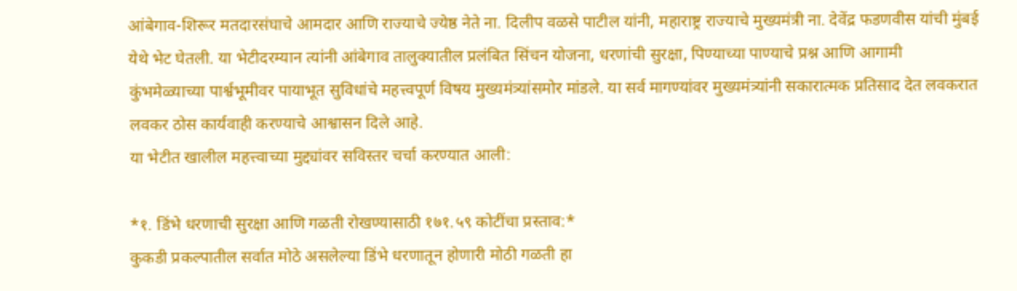आंबेगाव-शिरूर मतदारसंघाचे आमदार आणि राज्याचे ज्येष्ठ नेते ना. दिलीप वळसे पाटील यांनी, महाराष्ट्र राज्याचे मुख्यमंत्री ना. देवेंद्र फडणवीस यांची मुंबई येथे भेट घेतली. या भेटीदरम्यान त्यांनी आंबेगाव तालुक्यातील प्रलंबित सिंचन योजना, धरणांची सुरक्षा, पिण्याच्या पाण्याचे प्रश्न आणि आगामी कुंभमेळ्याच्या पार्श्वभूमीवर पायाभूत सुविधांचे महत्त्वपूर्ण विषय मुख्यमंत्र्यांसमोर मांडले. या सर्व मागण्यांवर मुख्यमंत्र्यांनी सकारात्मक प्रतिसाद देत लवकरात लवकर ठोस कार्यवाही करण्याचे आश्वासन दिले आहे.
या भेटीत खालील महत्त्वाच्या मुद्द्यांवर सविस्तर चर्चा करण्यात आली:

*१. डिंभे धरणाची सुरक्षा आणि गळती रोखण्यासाठी १७१.५९ कोटींचा प्रस्ताव:*
कुकडी प्रकल्पातील सर्वात मोठे असलेल्या डिंभे धरणातून होणारी मोठी गळती हा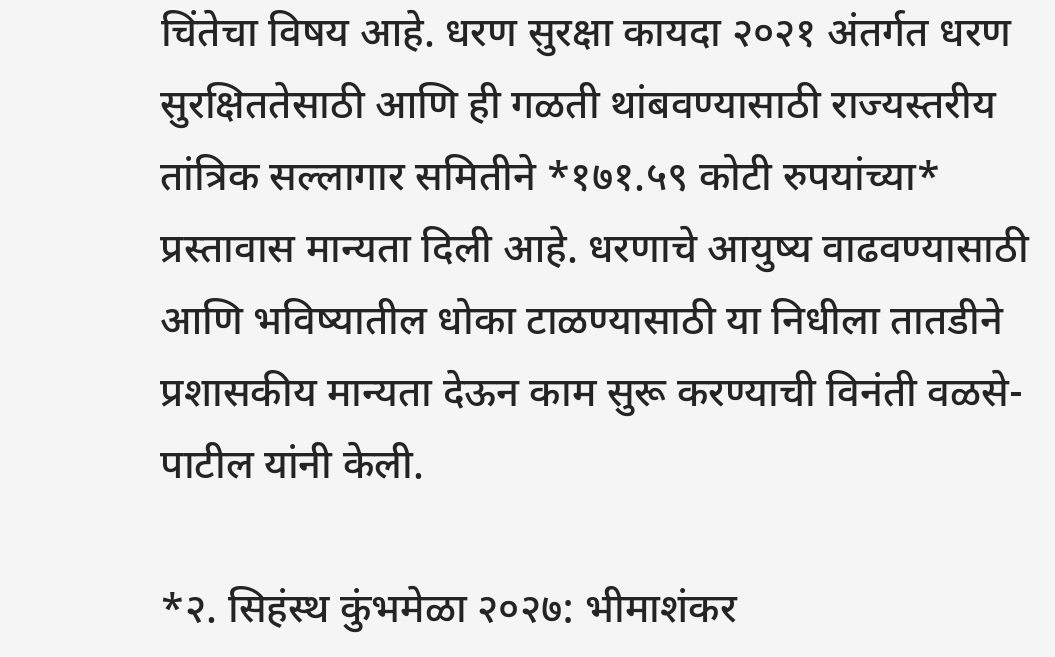चिंतेचा विषय आहे. धरण सुरक्षा कायदा २०२१ अंतर्गत धरण सुरक्षिततेसाठी आणि ही गळती थांबवण्यासाठी राज्यस्तरीय तांत्रिक सल्लागार समितीने *१७१.५९ कोटी रुपयांच्या* प्रस्तावास मान्यता दिली आहे. धरणाचे आयुष्य वाढवण्यासाठी आणि भविष्यातील धोका टाळण्यासाठी या निधीला तातडीने प्रशासकीय मान्यता देऊन काम सुरू करण्याची विनंती वळसे-पाटील यांनी केली.

*२. सिहंस्थ कुंभमेळा २०२७: भीमाशंकर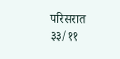परिसरात ३३/११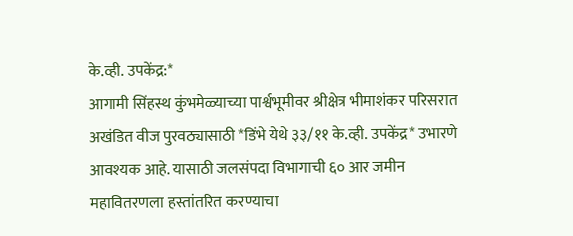के.व्ही. उपकेंद्र:*
आगामी सिंहस्थ कुंभमेळ्याच्या पार्श्वभूमीवर श्रीक्षेत्र भीमाशंकर परिसरात अखंडित वीज पुरवठ्यासाठी *डिंभे येथे ३३/११ के.व्ही. उपकेंद्र* उभारणे आवश्यक आहे. यासाठी जलसंपदा विभागाची ६० आर जमीन महावितरणला हस्तांतरित करण्याचा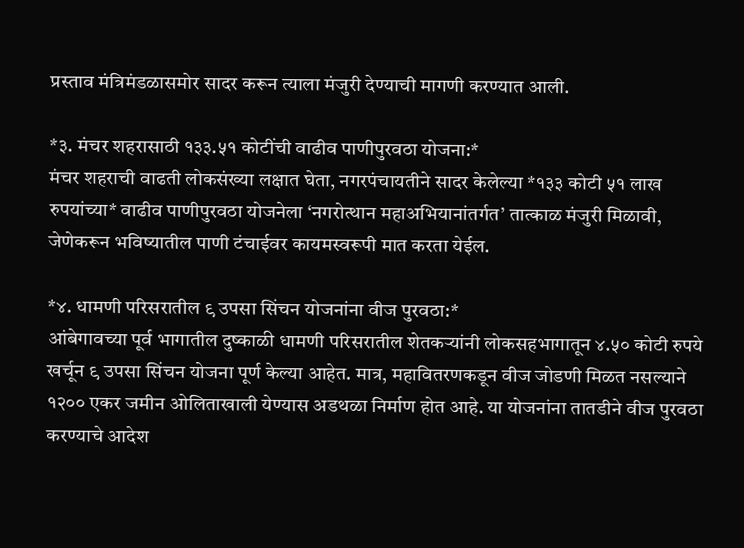प्रस्ताव मंत्रिमंडळासमोर सादर करून त्याला मंजुरी देण्याची मागणी करण्यात आली.

*३. मंचर शहरासाठी १३३.५१ कोटींची वाढीव पाणीपुरवठा योजना:*
मंचर शहराची वाढती लोकसंख्या लक्षात घेता, नगरपंचायतीने सादर केलेल्या *१३३ कोटी ५१ लाख रुपयांच्या* वाढीव पाणीपुरवठा योजनेला ‘नगरोत्थान महाअभियानांतर्गत’ तात्काळ मंजुरी मिळावी, जेणेकरून भविष्यातील पाणी टंचाईवर कायमस्वरूपी मात करता येईल.

*४. धामणी परिसरातील ९ उपसा सिंचन योजनांना वीज पुरवठा:*
आंबेगावच्या पूर्व भागातील दुष्काळी धामणी परिसरातील शेतकऱ्यांनी लोकसहभागातून ४.५० कोटी रुपये खर्चून ९ उपसा सिंचन योजना पूर्ण केल्या आहेत. मात्र, महावितरणकडून वीज जोडणी मिळत नसल्याने १२०० एकर जमीन ओलिताखाली येण्यास अडथळा निर्माण होत आहे. या योजनांना तातडीने वीज पुरवठा करण्याचे आदेश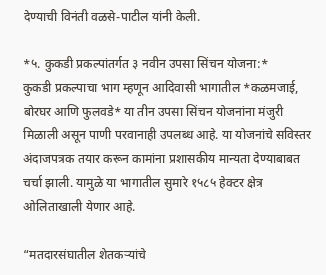देण्याची विनंती वळसे-पाटील यांनी केली.

*५. कुकडी प्रकल्पांतर्गत ३ नवीन उपसा सिंचन योजना:*
कुकडी प्रकल्पाचा भाग म्हणून आदिवासी भागातील *कळमजाई, बोरघर आणि फुलवडे* या तीन उपसा सिंचन योजनांना मंजुरी मिळाली असून पाणी परवानाही उपलब्ध आहे. या योजनांचे सविस्तर अंदाजपत्रक तयार करून कामांना प्रशासकीय मान्यता देण्याबाबत चर्चा झाली. यामुळे या भागातील सुमारे १५८५ हेक्टर क्षेत्र ओलिताखाली येणार आहे.

“मतदारसंघातील शेतकऱ्यांचे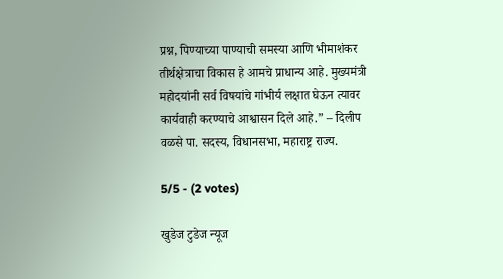प्रश्न, पिण्याच्या पाण्याची समस्या आणि भीमाशंकर तीर्थक्षेत्राचा विकास हे आमचे प्राधान्य आहे. मुख्यमंत्री महोदयांनी सर्व विषयांचे गांभीर्य लक्षात घेऊन त्यावर कार्यवाही करण्याचे आश्वासन दिले आहे.” – दिलीप वळसे पा. सदस्य, विधानसभा, महाराष्ट्र राज्य.

5/5 - (2 votes)

खुडेज टुडेज न्यूज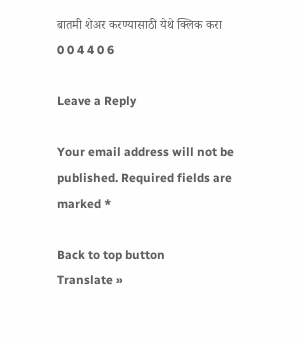बातमी शेअर करण्यासाठी येथे क्लिक करा
0 0 4 4 0 6

Leave a Reply

Your email address will not be published. Required fields are marked *

Back to top button
Translate »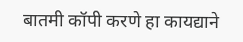बातमी कॉपी करणे हा कायद्याने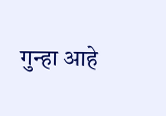गुन्हा आहे